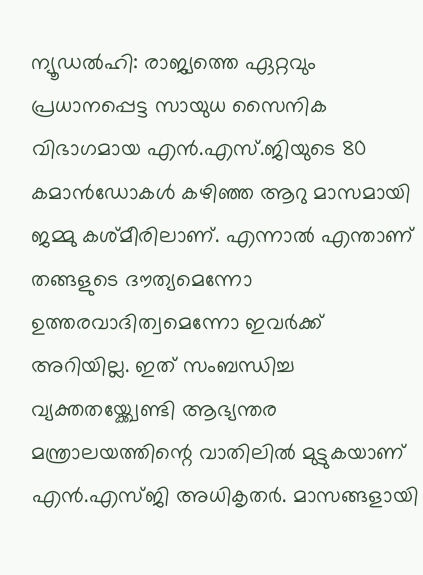ന്യൂഡൽഹി: രാജ്യത്തെ ഏറ്റവും പ്രധാനപ്പെട്ട സായുധ സൈനിക വിഭാഗമായ എൻ.എസ്.ജിയുടെ 80 കമാൻഡോകൾ കഴിഞ്ഞ ആറു മാസമായി ജമ്മു കശ്മീരിലാണ്. എന്നാൽ എന്താണ് തങ്ങളുടെ ദൗത്യമെന്നോ ഉത്തരവാദിത്വമെന്നോ ഇവർക്ക് അറിയില്ല. ഇത് സംബന്ധിച്ച വ്യക്തതയ്ക്ക്വേണ്ടി ആഭ്യന്തര മന്ത്രാലയത്തിന്റെ വാതിലിൽ മുട്ടുകയാണ് എൻ.എസ്ജി അധികൃതർ. മാസങ്ങളായി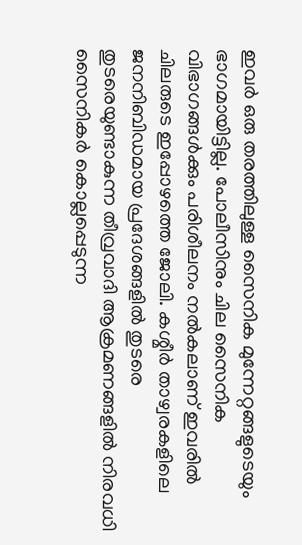ഇവർ ഒരു തരത്തിലുള്ള സൈനിക മുന്നേറ്റങ്ങളുടെയും ഭാഗമായിട്ടില്ല. പോലീസിനും ചില സൈനിക വിഭാഗങ്ങൾക്കും പരിശീലനം നൽകലാണ് ഇവരിൽ ചിലരുടെ ഇപ്പോഴത്തെ ജോലി. കശ്മീർ താഴ്വരകളിലെ ജനനിബിഡമായ പ്രദേശങ്ങളിൽ തുടരെ തുടരെയുണ്ടാകുന്ന തീവ്രവാദി ആക്രമണങ്ങളിൽ നിരവധി സൈനികർ കൊല്ലപ്പെടുന്ന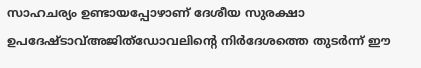സാഹചര്യം ഉണ്ടായപ്പോഴാണ് ദേശീയ സുരക്ഷാ ഉപദേഷ്ടാവ്അജിത്ഡോവലിന്റെ നിർദേശത്തെ തുടർന്ന് ഈ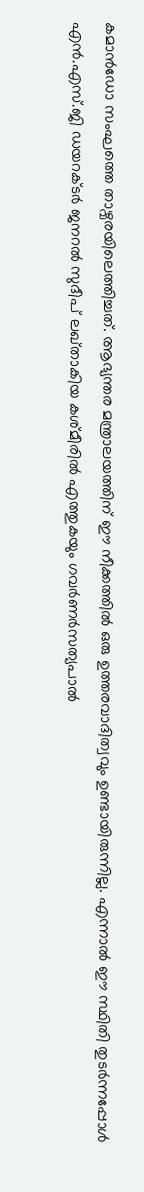കമാൻഡോ സംഘത്തെ താഴ്വരയിലെത്തിച്ചത്. ആഭ്യന്തര മന്ത്രാലയത്തിന് ഈ നീക്കത്തിൽ ഒരു ഉത്തരവാദിത്വവും ഉണ്ടായിരുന്നില്ല. എന്നാൽ ഈ സ്ഥിതി തുടർന്നപ്പോൾ എൻ.എസ്.ജി ഡയറക്ടർ ജനറൽ സുദീപ് ലഖ്താകിയ കശ്മീരിൽ എത്തുകയും ഗവർണർസത്യപാൽ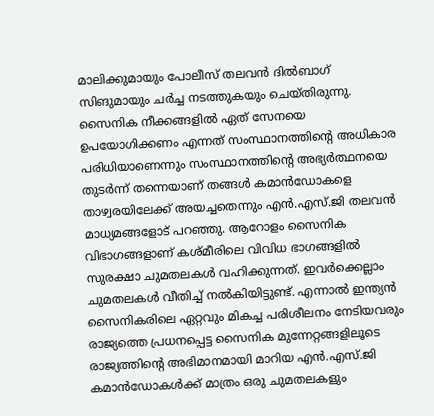മാലിക്കുമായും പോലീസ് തലവൻ ദിൽബാഗ് സിങുമായും ചർച്ച നടത്തുകയും ചെയ്തിരുന്നു. സൈനിക നീക്കങ്ങളിൽ ഏത് സേനയെ ഉപയോഗിക്കണം എന്നത് സംസ്ഥാനത്തിന്റെ അധികാര പരിധിയാണെന്നും സംസ്ഥാനത്തിന്റെ അഭ്യർത്ഥനയെ തുടർന്ന് തന്നെയാണ് തങ്ങൾ കമാൻഡോകളെ താഴ്വരയിലേക്ക് അയച്ചതെന്നും എൻ.എസ്.ജി തലവൻ മാധ്യമങ്ങളോട് പറഞ്ഞു. ആറോളം സൈനിക വിഭാഗങ്ങളാണ് കശ്മീരിലെ വിവിധ ഭാഗങ്ങളിൽ സുരക്ഷാ ചുമതലകൾ വഹിക്കുന്നത്. ഇവർക്കെല്ലാം ചുമതലകൾ വീതിച്ച് നൽകിയിട്ടുണ്ട്. എന്നാൽ ഇന്ത്യൻ സൈനികരിലെ ഏറ്റവും മികച്ച പരിശീലനം നേടിയവരും രാജ്യത്തെ പ്രധനപ്പെട്ട സൈനിക മുന്നേറ്റങ്ങളിലൂടെ രാജ്യത്തിന്റെ അഭിമാനമായി മാറിയ എൻ.എസ്.ജി കമാൻഡോകൾക്ക് മാത്രം ഒരു ചുമതലകളും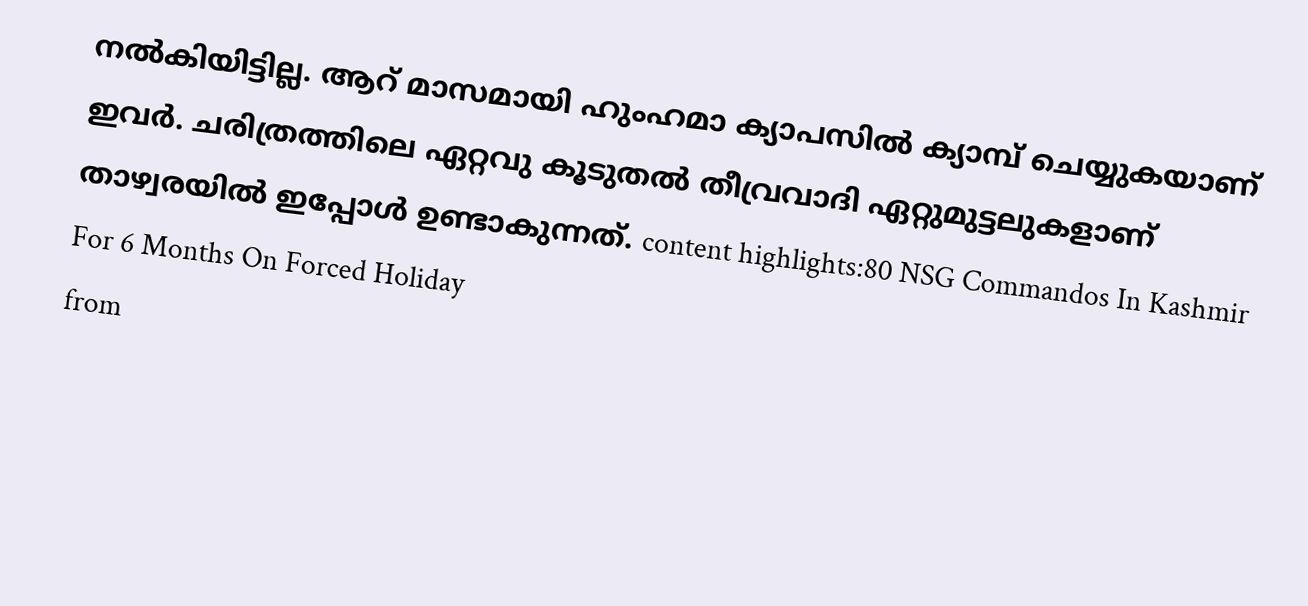നൽകിയിട്ടില്ല. ആറ് മാസമായി ഹുംഹമാ ക്യാപസിൽ ക്യാമ്പ് ചെയ്യുകയാണ് ഇവർ. ചരിത്രത്തിലെ ഏറ്റവു കൂടുതൽ തീവ്രവാദി ഏറ്റുമുട്ടലുകളാണ് താഴ്വരയിൽ ഇപ്പോൾ ഉണ്ടാകുന്നത്. content highlights:80 NSG Commandos In Kashmir For 6 Months On Forced Holiday
from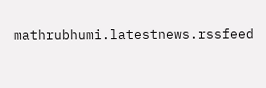mathrubhumi.latestnews.rssfeed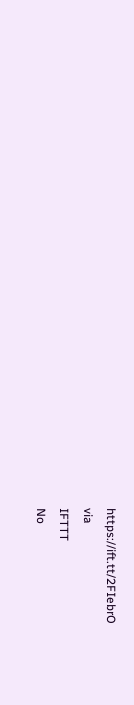https://ift.tt/2FIebrO
via
IFTTT
No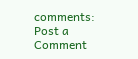comments:
Post a Comment